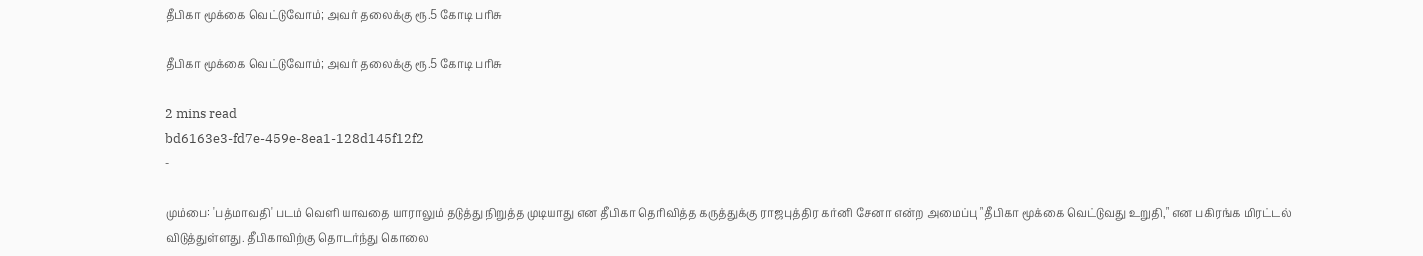தீபிகா மூக்கை வெட்டுவோம்; அவர் தலைக்கு ரூ.5 கோடி பரிசு

தீபிகா மூக்கை வெட்டுவோம்; அவர் தலைக்கு ரூ.5 கோடி பரிசு

2 mins read
bd6163e3-fd7e-459e-8ea1-128d145f12f2
-

மும்பை: 'பத்மாவதி' படம் வெளி யாவதை யாராலும் தடுத்து நிறுத்த முடியாது என தீபிகா தெரிவித்த கருத்துக்கு ராஜபுத்திர கர்னி சேனா என்ற அமைப்பு "தீபிகா மூக்கை வெட்டுவது உறுதி," என பகிரங்க மிரட்டல் விடுத்துள்ளது. தீபிகாவிற்கு தொடர்ந்து கொலை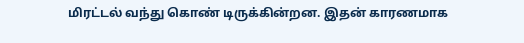மிரட்டல் வந்து கொண் டிருக்கின்றன. இதன் காரணமாக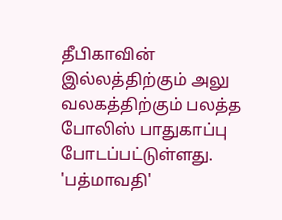தீபிகாவின் இல்லத்திற்கும் அலு வலகத்திற்கும் பலத்த போலிஸ் பாதுகாப்பு போடப்பட்டுள்ளது. 'பத்மாவதி'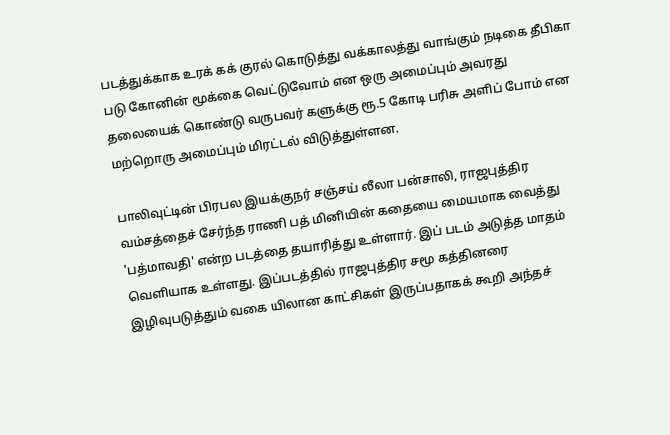படத்துக்காக உரக் கக் குரல் கொடுத்து வக்காலத்து வாங்கும் நடிகை தீபிகா படு கோனின் மூக்கை வெட்டுவோம் என ஒரு அமைப்பும் அவரது தலையைக் கொண்டு வருபவர் களுக்கு ரூ.5 கோடி பரிசு அளிப் போம் என மற்றொரு அமைப்பும் மிரட்டல் விடுத்துள்ளன.

பாலிவுட்டின் பிரபல இயக்குநர் சஞ்சய் லீலா பன்சாலி, ராஜபுத்திர வம்சத்தைச் சேர்ந்த ராணி பத் மினியின் கதையை மையமாக வைத்து 'பத்மாவதி' என்ற படத்தை தயாரித்து உள்ளார். இப் படம் அடுத்த மாதம் வெளியாக உள்ளது. இப்படத்தில் ராஜபுத்திர சமூ கத்தினரை இழிவுபடுத்தும் வகை யிலான காட்சிகள் இருப்பதாகக் கூறி அந்தச்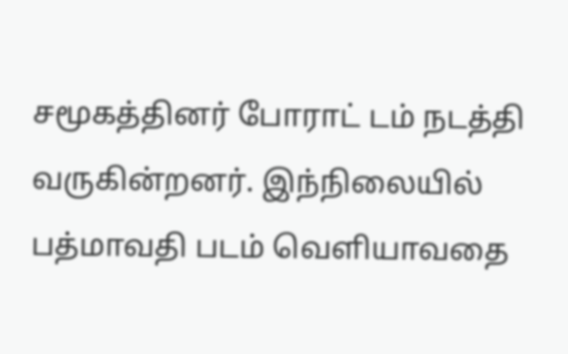சமூகத்தினர் போராட் டம் நடத்தி வருகின்றனர். இந்நிலையில் பத்மாவதி படம் வெளியாவதை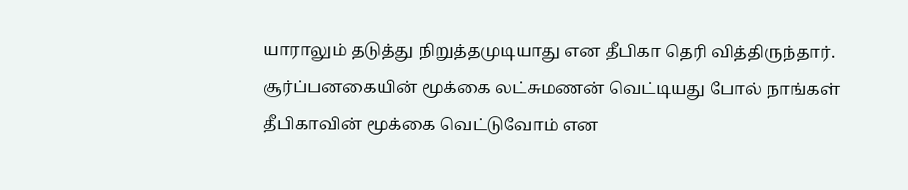யாராலும் தடுத்து நிறுத்தமுடியாது என தீபிகா தெரி வித்திருந்தார். சூர்ப்பனகையின் மூக்கை லட்சுமணன் வெட்டியது போல் நாங்கள் தீபிகாவின் மூக்கை வெட்டுவோம் என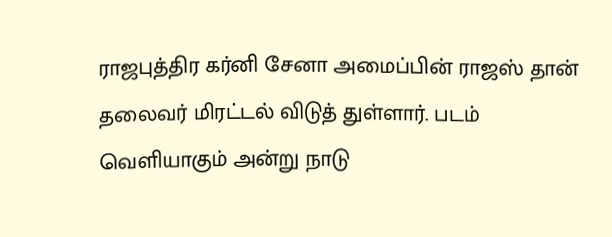ராஜபுத்திர கர்னி சேனா அமைப்பின் ராஜஸ் தான் தலைவர் மிரட்டல் விடுத் துள்ளார். படம் வெளியாகும் அன்று நாடு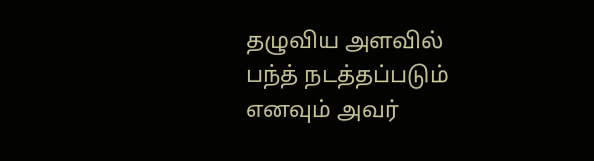தழுவிய அளவில் பந்த் நடத்தப்படும் எனவும் அவர்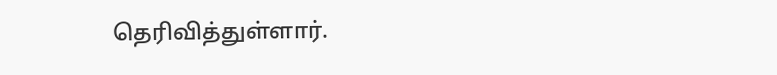தெரிவித்துள்ளார்.